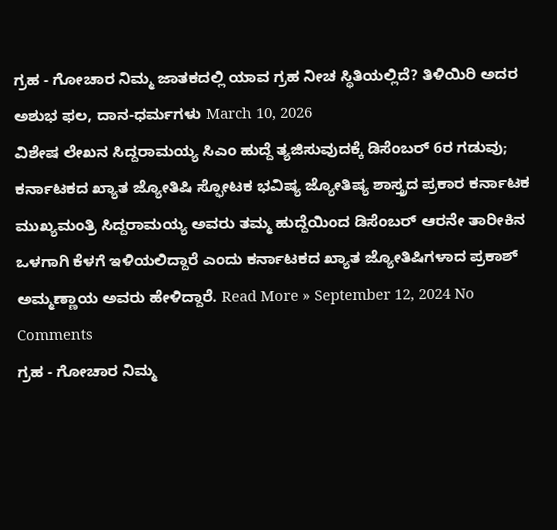ಗ್ರಹ - ಗೋಚಾರ ನಿಮ್ಮ ಜಾತಕದಲ್ಲಿ ಯಾವ ಗ್ರಹ ನೀಚ ಸ್ಥಿತಿಯಲ್ಲಿದೆ? ತಿಳಿಯಿರಿ ಅದರ ಅಶುಭ ಫಲ, ದಾನ-ಧರ್ಮಗಳು March 10, 2026
ವಿಶೇಷ ಲೇಖನ ಸಿದ್ದರಾಮಯ್ಯ ಸಿಎಂ ಹುದ್ದೆ ತ್ಯಜಿಸುವುದಕ್ಕೆ ಡಿಸೆಂಬರ್ 6ರ ಗಡುವು; ಕರ್ನಾಟಕದ ಖ್ಯಾತ ಜ್ಯೋತಿಷಿ ಸ್ಫೋಟಕ ಭವಿಷ್ಯ ಜ್ಯೋತಿಷ್ಯ ಶಾಸ್ತ್ರದ ಪ್ರಕಾರ ಕರ್ನಾಟಕ ಮುಖ್ಯಮಂತ್ರಿ ಸಿದ್ದರಾಮಯ್ಯ ಅವರು ತಮ್ಮ ಹುದ್ದೆಯಿಂದ ಡಿಸೆಂಬರ್ ಆರನೇ ತಾರೀಕಿನ ಒಳಗಾಗಿ ಕೆಳಗೆ ಇಳಿಯಲಿದ್ದಾರೆ ಎಂದು ಕರ್ನಾಟಕದ ಖ್ಯಾತ ಜ್ಯೋತಿಷಿಗಳಾದ ಪ್ರಕಾಶ್ ಅಮ್ಮಣ್ಣಾಯ ಅವರು ಹೇಳಿದ್ದಾರೆ. Read More » September 12, 2024 No Comments
ಗ್ರಹ - ಗೋಚಾರ ನಿಮ್ಮ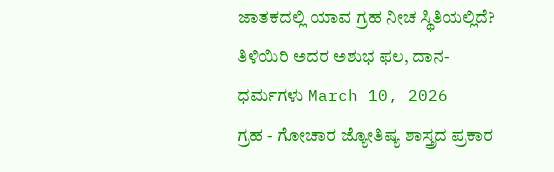ಜಾತಕದಲ್ಲಿ ಯಾವ ಗ್ರಹ ನೀಚ ಸ್ಥಿತಿಯಲ್ಲಿದೆ? ತಿಳಿಯಿರಿ ಅದರ ಅಶುಭ ಫಲ, ದಾನ-ಧರ್ಮಗಳು March 10, 2026
ಗ್ರಹ - ಗೋಚಾರ ಜ್ಯೋತಿಷ್ಯ ಶಾಸ್ತ್ರದ ಪ್ರಕಾರ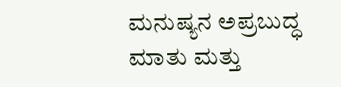ಮನುಷ್ಯನ ಅಪ್ರಬುದ್ಧ ಮಾತು ಮತ್ತು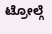ಟ್ರೋಲ್ಗೆ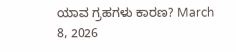ಯಾವ ಗ್ರಹಗಳು ಕಾರಣ? March 8, 2026